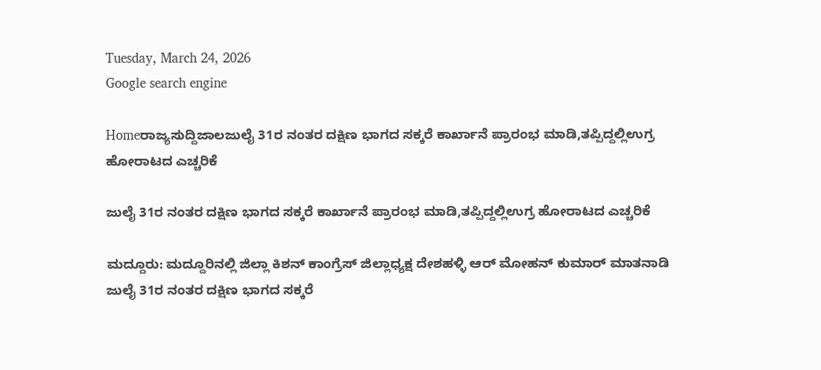Tuesday, March 24, 2026
Google search engine

Homeರಾಜ್ಯಸುದ್ದಿಜಾಲಜುಲೈ 31ರ ನಂತರ ದಕ್ಷಿಣ ಭಾಗದ ಸಕ್ಕರೆ ಕಾರ್ಖಾನೆ ಪ್ರಾರಂಭ ಮಾಡಿ,ತಪ್ಪಿದ್ದಲ್ಲಿಉಗ್ರ ಹೋರಾಟದ ಎಚ್ಚರಿಕೆ

ಜುಲೈ 31ರ ನಂತರ ದಕ್ಷಿಣ ಭಾಗದ ಸಕ್ಕರೆ ಕಾರ್ಖಾನೆ ಪ್ರಾರಂಭ ಮಾಡಿ,ತಪ್ಪಿದ್ದಲ್ಲಿಉಗ್ರ ಹೋರಾಟದ ಎಚ್ಚರಿಕೆ

ಮದ್ದೂರು: ಮದ್ದೂರಿನಲ್ಲಿ ಜಿಲ್ಲಾ ಕಿಶನ್ ಕಾಂಗ್ರೆಸ್ ಜಿಲ್ಲಾಧ್ಯಕ್ಷ ದೇಶಹಳ್ಳಿ ಆರ್ ಮೋಹನ್ ಕುಮಾರ್ ಮಾತನಾಡಿ ಜುಲೈ 31ರ ನಂತರ ದಕ್ಷಿಣ ಭಾಗದ ಸಕ್ಕರೆ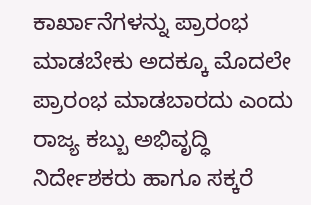ಕಾರ್ಖಾನೆಗಳನ್ನು ಪ್ರಾರಂಭ ಮಾಡಬೇಕು ಅದಕ್ಕೂ ಮೊದಲೇ ಪ್ರಾರಂಭ ಮಾಡಬಾರದು ಎಂದು ರಾಜ್ಯ ಕಬ್ಬು ಅಭಿವೃದ್ಧಿ ನಿರ್ದೇಶಕರು ಹಾಗೂ ಸಕ್ಕರೆ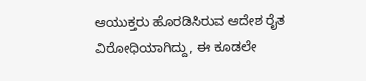ಆಯುಕ್ತರು ಹೊರಡಿಸಿರುವ ಆದೇಶ ರೈತ ವಿರೋಧಿಯಾಗಿದ್ದು, ಈ ಕೂಡಲೇ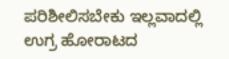ಪರಿಶೀಲಿಸಬೇಕು ಇಲ್ಲವಾದಲ್ಲಿ ಉಗ್ರ ಹೋರಾಟದ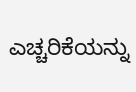ಎಚ್ಚರಿಕೆಯನ್ನು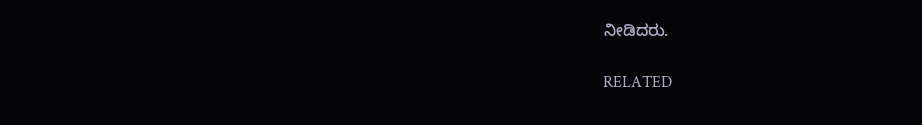ನೀಡಿದರು.

RELATED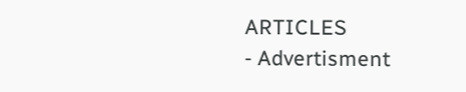ARTICLES
- Advertisment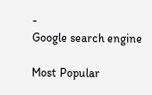-
Google search engine

Most Popular